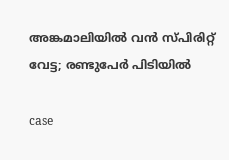അങ്കമാലിയിൽ വൻ സ്പിരിറ്റ് വേട്ട; രണ്ടുപേർ പിടിയിൽ

case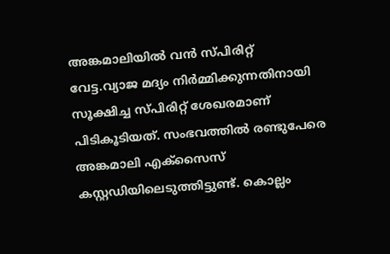അങ്കമാലിയിൽ വൻ സ്പിരിറ്റ് വേട്ട.വ്യാജ മദ്യം നിർമ്മിക്കുന്നതിനായി സൂക്ഷിച്ച സ്പിരിറ്റ് ശേഖരമാണ് പിടികൂടിയത്. സംഭവത്തിൽ രണ്ടുപേരെ അങ്കമാലി എക്സൈസ് കസ്റ്റഡിയിലെടുത്തിട്ടുണ്ട്. കൊല്ലം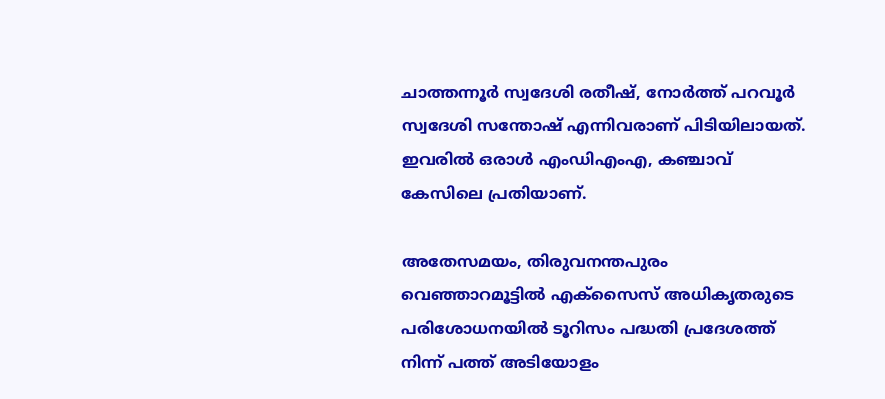ചാത്തന്നൂർ സ്വദേശി രതീഷ്, നോർത്ത് പറവൂർ സ്വദേശി സന്തോഷ് എന്നിവരാണ് പിടിയിലായത്. ഇവരിൽ ഒരാൾ എംഡിഎംഎ, കഞ്ചാവ് കേസിലെ പ്രതിയാണ്.

അതേസമയം, തിരുവനന്തപുരം വെഞ്ഞാറമൂട്ടിൽ എക്‌സൈസ് അധികൃതരുടെ പരിശോധനയിൽ ടൂറിസം പദ്ധതി പ്രദേശത്ത് നിന്ന് പത്ത് അടിയോളം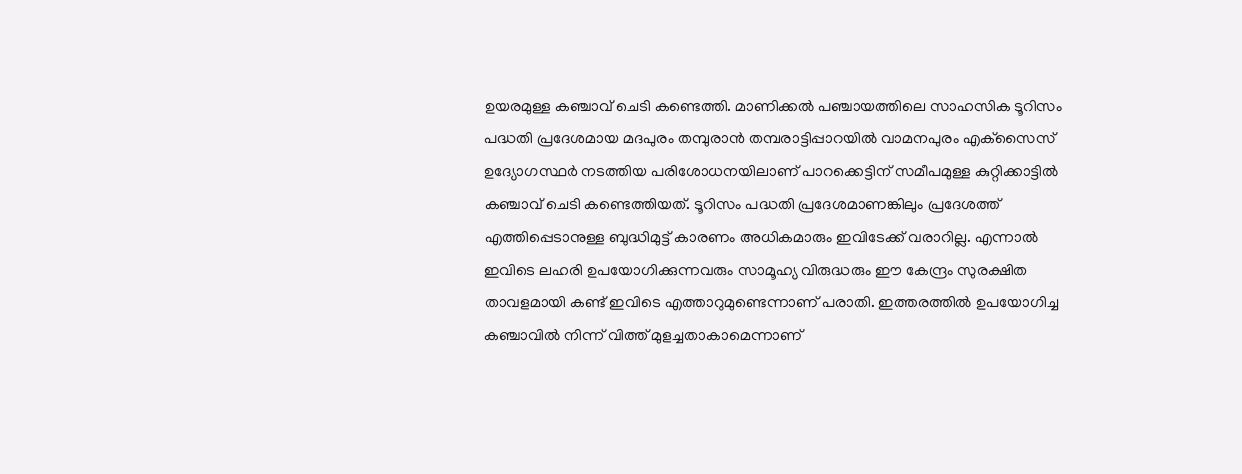ഉയരമുള്ള കഞ്ചാവ് ചെടി കണ്ടെത്തി. മാണിക്കൽ പഞ്ചായത്തിലെ സാഹസിക ടൂറിസം പദ്ധതി പ്രദേശമായ മദപുരം തമ്പുരാൻ തമ്പരാട്ടിപ്പാറയിൽ വാമനപുരം എക്‌സൈസ് ഉദ്യോഗസ്ഥർ നടത്തിയ പരിശോധനയിലാണ് പാറക്കെട്ടിന് സമീപമുള്ള കുറ്റിക്കാട്ടിൽ കഞ്ചാവ് ചെടി കണ്ടെത്തിയത്. ടൂറിസം പദ്ധതി പ്രദേശമാണങ്കിലും പ്രദേശത്ത് എത്തിപ്പെടാനുള്ള ബുദ്ധിമുട്ട് കാരണം അധികമാരും ഇവിടേക്ക് വരാറില്ല. എന്നാൽ ഇവിടെ ലഹരി ഉപയോഗിക്കുന്നവരും സാമൂഹ്യ വിരുദ്ധരും ഈ കേന്ദ്രം സുരക്ഷിത താവളമായി കണ്ട് ഇവിടെ എത്താറുമുണ്ടെന്നാണ് പരാതി. ഇത്തരത്തിൽ ഉപയോഗിച്ച കഞ്ചാവിൽ നിന്ന് വിത്ത് മുളച്ചതാകാമെന്നാണ്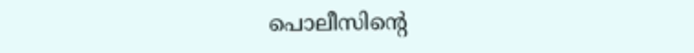പൊലീസിന്റെ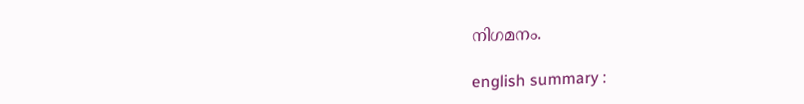നിഗമനം.

english summary :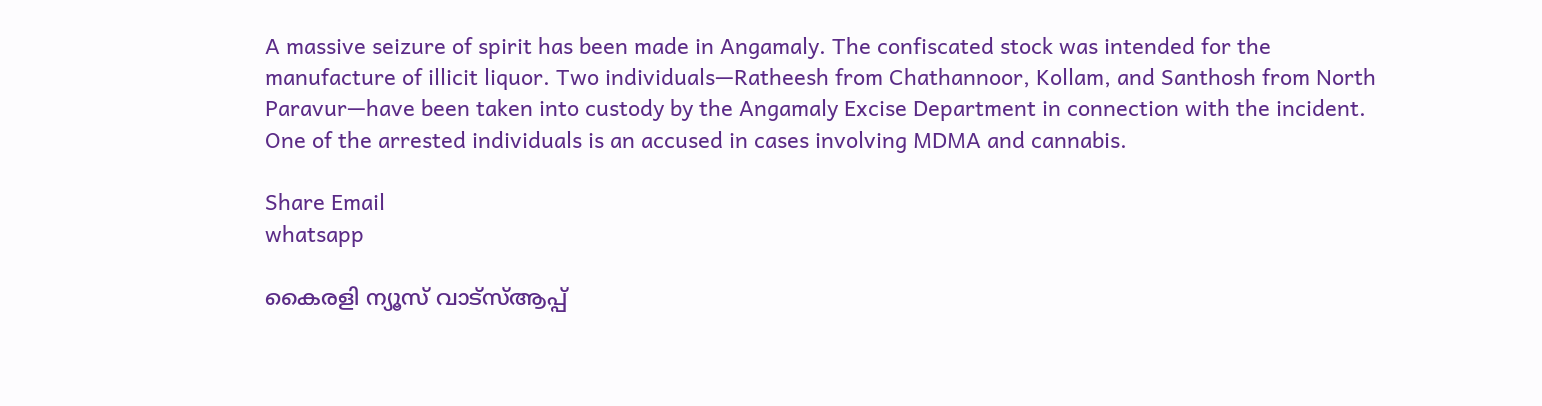A massive seizure of spirit has been made in Angamaly. The confiscated stock was intended for the manufacture of illicit liquor. Two individuals—Ratheesh from Chathannoor, Kollam, and Santhosh from North Paravur—have been taken into custody by the Angamaly Excise Department in connection with the incident. One of the arrested individuals is an accused in cases involving MDMA and cannabis.

Share Email
whatsapp

കൈരളി ന്യൂസ് വാട്‌സ്ആപ്പ്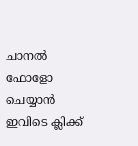ചാനല്‍ ഫോളോ ചെയ്യാന്‍ ഇവിടെ ക്ലിക്ക്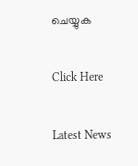ചെയ്യുക

Click Here

Latest News